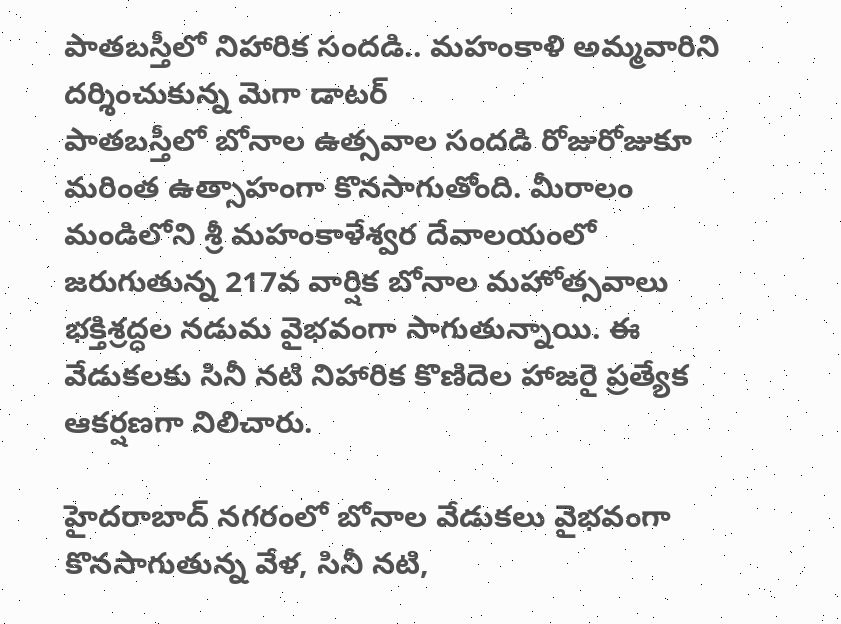పాతబస్తీలో నిహారిక సందడి.. మహంకాళి అమ్మవారిని దర్శించుకున్న మెగా డాటర్
పాతబస్తీలో బోనాల ఉత్సవాల సందడి రోజురోజుకూ మరింత ఉత్సాహంగా కొనసాగుతోంది. మీరాలం మండిలోని శ్రీ మహంకాళేశ్వర దేవాలయంలో జరుగుతున్న 217వ వార్షిక బోనాల మహోత్సవాలు భక్తిశ్రద్ధల నడుమ వైభవంగా సాగుతున్నాయి. ఈ వేడుకలకు సినీ నటి నిహారిక కొణిదెల హాజరై ప్రత్యేక ఆకర్షణగా నిలిచారు.

హైదరాబాద్ నగరంలో బోనాల వేడుకలు వైభవంగా కొనసాగుతున్న వేళ, సినీ నటి,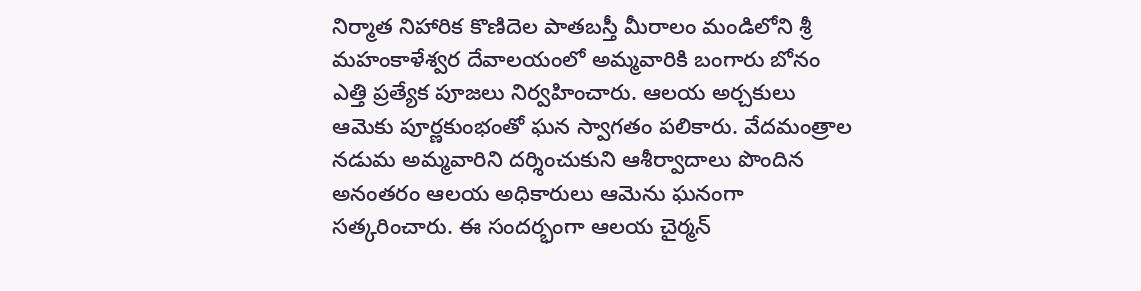నిర్మాత నిహారిక కొణిదెల పాతబస్తీ మీరాలం మండిలోని శ్రీ మహంకాళేశ్వర దేవాలయంలో అమ్మవారికి బంగారు బోనం ఎత్తి ప్రత్యేక పూజలు నిర్వహించారు. ఆలయ అర్చకులు ఆమెకు పూర్ణకుంభంతో ఘన స్వాగతం పలికారు. వేదమంత్రాల నడుమ అమ్మవారిని దర్శించుకుని ఆశీర్వాదాలు పొందిన అనంతరం ఆలయ అధికారులు ఆమెను ఘనంగా సత్కరించారు. ఈ సందర్భంగా ఆలయ చైర్మన్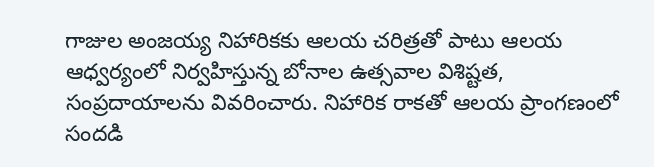గాజుల అంజయ్య నిహారికకు ఆలయ చరిత్రతో పాటు ఆలయ ఆధ్వర్యంలో నిర్వహిస్తున్న బోనాల ఉత్సవాల విశిష్టత, సంప్రదాయాలను వివరించారు. నిహారిక రాకతో ఆలయ ప్రాంగణంలో సందడి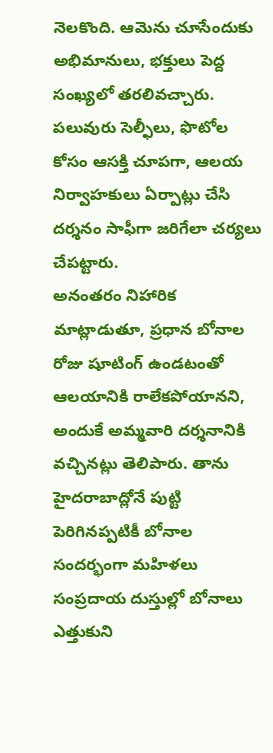నెలకొంది. ఆమెను చూసేందుకు అభిమానులు, భక్తులు పెద్ద సంఖ్యలో తరలివచ్చారు. పలువురు సెల్ఫీలు, ఫొటోల కోసం ఆసక్తి చూపగా, ఆలయ నిర్వాహకులు ఏర్పాట్లు చేసి దర్శనం సాఫీగా జరిగేలా చర్యలు చేపట్టారు.
అనంతరం నిహారిక మాట్లాడుతూ, ప్రధాన బోనాల రోజు షూటింగ్ ఉండటంతో ఆలయానికి రాలేకపోయానని, అందుకే అమ్మవారి దర్శనానికి వచ్చినట్లు తెలిపారు. తాను హైదరాబాద్లోనే పుట్టి పెరిగినప్పటికీ బోనాల సందర్భంగా మహిళలు సంప్రదాయ దుస్తుల్లో బోనాలు ఎత్తుకుని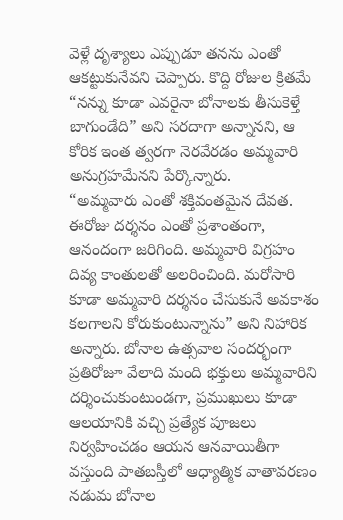వెళ్లే దృశ్యాలు ఎప్పుడూ తనను ఎంతో ఆకట్టుకునేవని చెప్పారు. కొద్ది రోజుల క్రితమే “నన్ను కూడా ఎవరైనా బోనాలకు తీసుకెళ్తే బాగుండేది” అని సరదాగా అన్నానని, ఆ కోరిక ఇంత త్వరగా నెరవేరడం అమ్మవారి అనుగ్రహమేనని పేర్కొన్నారు.
“అమ్మవారు ఎంతో శక్తివంతమైన దేవత. ఈరోజు దర్శనం ఎంతో ప్రశాంతంగా, ఆనందంగా జరిగింది. అమ్మవారి విగ్రహం దివ్య కాంతులతో అలరించింది. మరోసారి కూడా అమ్మవారి దర్శనం చేసుకునే అవకాశం కలగాలని కోరుకుంటున్నాను” అని నిహారిక అన్నారు. బోనాల ఉత్సవాల సందర్భంగా ప్రతిరోజూ వేలాది మంది భక్తులు అమ్మవారిని దర్శించుకుంటుండగా, ప్రముఖులు కూడా ఆలయానికి వచ్చి ప్రత్యేక పూజలు నిర్వహించడం ఆయన ఆనవాయితీగా వస్తుంది పాతబస్తీలో ఆధ్యాత్మిక వాతావరణం నడుమ బోనాల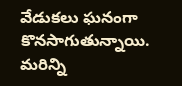వేడుకలు ఘనంగా కొనసాగుతున్నాయి.
మరిన్ని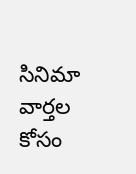సినిమా వార్తల కోసం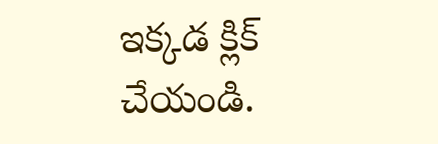ఇక్కడ క్లిక్ చేయండి.